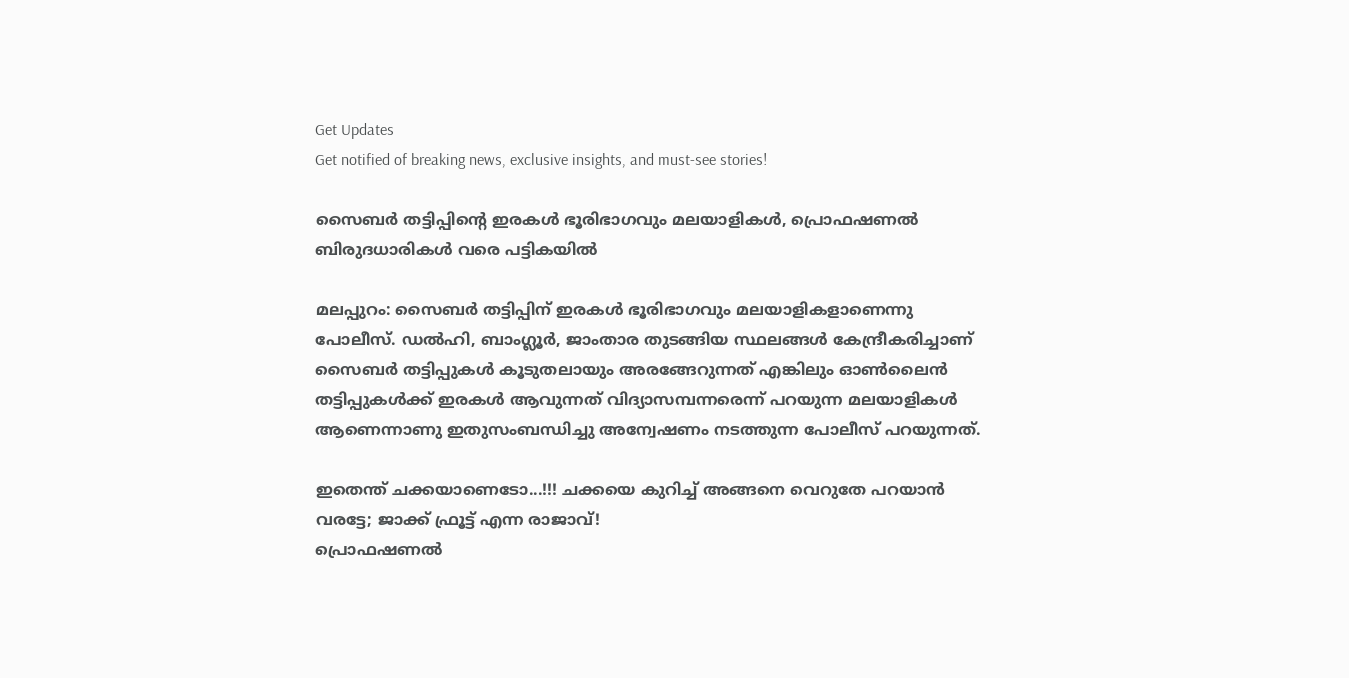Get Updates
Get notified of breaking news, exclusive insights, and must-see stories!

സൈബര്‍ തട്ടിപ്പിന്റെ ഇരകള്‍ ഭൂരിഭാഗവും മലയാളികള്‍, പ്രൊഫഷണല്‍ ബിരുദധാരികള്‍ വരെ പട്ടികയില്‍

മലപ്പുറം: സൈബര്‍ തട്ടിപ്പിന് ഇരകള്‍ ഭൂരിഭാഗവും മലയാളികളാണെന്നു പോലീസ്. ഡല്‍ഹി, ബാംഗ്ലൂര്‍, ജാംതാര തുടങ്ങിയ സ്ഥലങ്ങള്‍ കേന്ദ്രീകരിച്ചാണ് സൈബര്‍ തട്ടിപ്പുകള്‍ കൂടുതലായും അരങ്ങേറുന്നത് എങ്കിലും ഓണ്‍ലൈന്‍ തട്ടിപ്പുകള്‍ക്ക് ഇരകള്‍ ആവുന്നത് വിദ്യാസമ്പന്നരെന്ന് പറയുന്ന മലയാളികള്‍ ആണെന്നാണു ഇതുസംബന്ധിച്ചു അന്വേഷണം നടത്തുന്ന പോലീസ് പറയുന്നത്.

ഇതെന്ത് ചക്കയാണെടോ...!!! ചക്കയെ കുറിച്ച് അങ്ങനെ വെറുതേ പറയാന്‍ വരട്ടേ; ജാക്ക് ഫ്രൂട്ട് എന്ന രാജാവ്!
പ്രൊഫഷണല്‍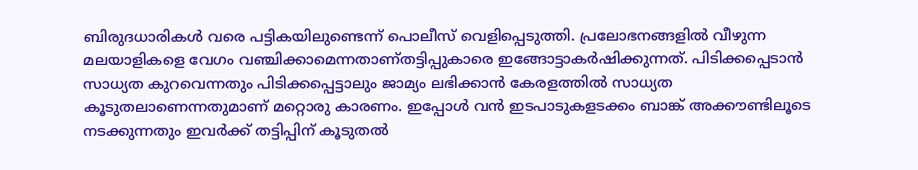ബിരുദധാരികള്‍ വരെ പട്ടികയിലുണ്ടെന്ന് പൊലീസ് വെളിപ്പെടുത്തി. പ്രലോഭനങ്ങളില്‍ വീഴുന്ന മലയാളികളെ വേഗം വഞ്ചിക്കാമെന്നതാണ്തട്ടിപ്പുകാരെ ഇങ്ങോട്ടാകര്‍ഷിക്കുന്നത്. പിടിക്കപ്പെടാന്‍ സാധ്യത കുറവെന്നതും പിടിക്കപ്പെട്ടാലും ജാമ്യം ലഭിക്കാന്‍ കേരളത്തില്‍ സാധ്യത
കൂടുതലാണെന്നതുമാണ് മറ്റൊരു കാരണം. ഇപ്പോള്‍ വന്‍ ഇടപാടുകളടക്കം ബാങ്ക് അക്കൗണ്ടിലൂടെ നടക്കുന്നതും ഇവര്‍ക്ക് തട്ടിപ്പിന് കൂടുതല്‍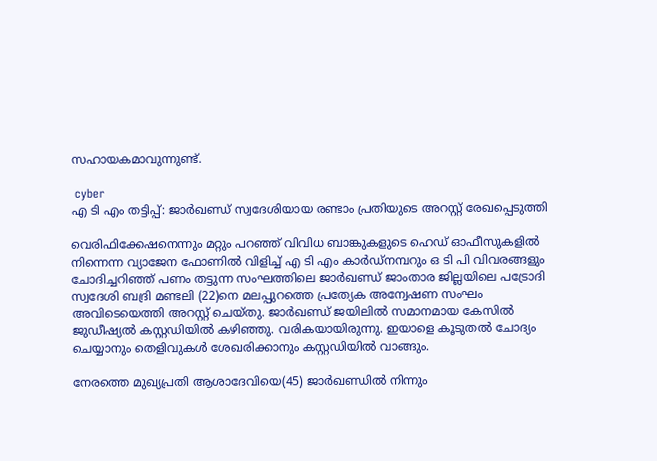സഹായകമാവുന്നുണ്ട്.

 cyber
എ ടി എം തട്ടിപ്പ്: ജാര്‍ഖണ്ഡ് സ്വദേശിയായ രണ്ടാം പ്രതിയുടെ അറസ്റ്റ് രേഖപ്പെടുത്തി

വെരിഫിക്കേഷനെന്നും മറ്റും പറഞ്ഞ് വിവിധ ബാങ്കുകളുടെ ഹെഡ് ഓഫീസുകളില്‍ നിന്നെന്ന വ്യാജേന ഫോണില്‍ വിളിച്ച് എ ടി എം കാര്‍ഡ്നമ്പറും ഒ ടി പി വിവരങ്ങളും ചോദിച്ചറിഞ്ഞ് പണം തട്ടുന്ന സംഘത്തിലെ ജാര്‍ഖണ്ഡ് ജാംതാര ജില്ലയിലെ പട്രോദി സ്വദേശി ബദ്രി മണ്ടലി (22)നെ മലപ്പുറത്തെ പ്രത്യേക അന്വേഷണ സംഘം അവിടെയെത്തി അറസ്റ്റ് ചെയ്തു. ജാര്‍ഖണ്ഡ് ജയിലില്‍ സമാനമായ കേസില്‍ ജുഡീഷ്യല്‍ കസ്റ്റഡിയില്‍ കഴിഞ്ഞു. വരികയായിരുന്നു. ഇയാളെ കൂടുതല്‍ ചോദ്യം ചെയ്യാനും തെളിവുകള്‍ ശേഖരിക്കാനും കസ്റ്റഡിയില്‍ വാങ്ങും.

നേരത്തെ മുഖ്യപ്രതി ആശാദേവിയെ(45) ജാര്‍ഖണ്ഡില്‍ നിന്നും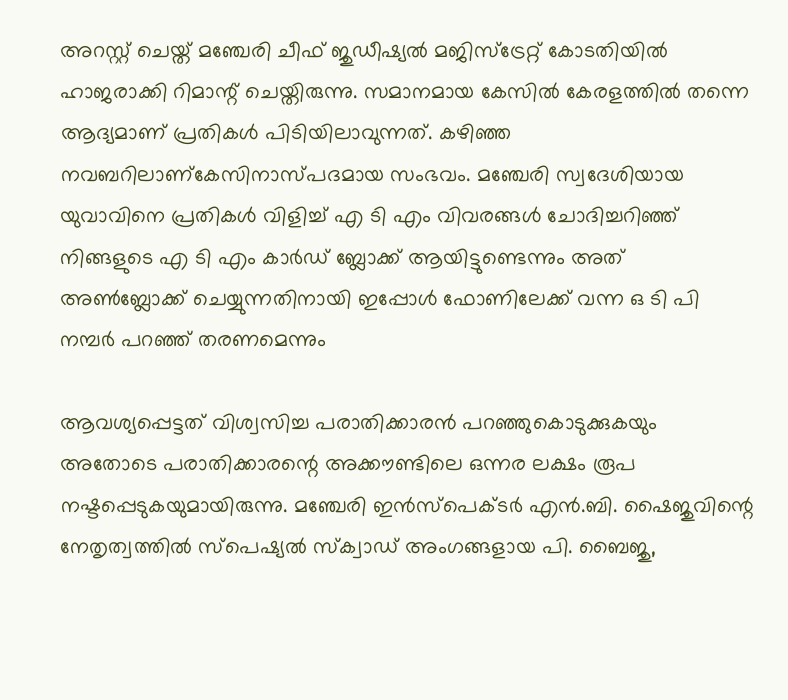അറസ്റ്റ് ചെയ്ത് മഞ്ചേരി ചീഫ് ജുഡീഷ്യല്‍ മജിസ്ട്രേറ്റ് കോടതിയില്‍ ഹാജരാക്കി റിമാന്റ് ചെയ്തിരുന്നു. സമാനമായ കേസില്‍ കേരളത്തില്‍ തന്നെ ആദ്യമാണ് പ്രതികള്‍ പിടിയിലാവുന്നത്. കഴിഞ്ഞ നവബറിലാണ്കേസിനാസ്പദമായ സംഭവം. മഞ്ചേരി സ്വദേശിയായ യുവാവിനെ പ്രതികള്‍ വിളിച്ച് എ ടി എം വിവരങ്ങള്‍ ചോദിച്ചറിഞ്ഞ് നിങ്ങളുടെ എ ടി എം കാര്‍ഡ് ബ്ലോക്ക് ആയിട്ടുണ്ടെന്നും അത് അണ്‍ബ്ലോക്ക് ചെയ്യുന്നതിനായി ഇപ്പോള്‍ ഫോണിലേക്ക് വന്ന ഒ ടി പി നമ്പര്‍ പറഞ്ഞ് തരണമെന്നും

ആവശ്യപ്പെട്ടത് വിശ്വസിച്ച പരാതിക്കാരന്‍ പറഞ്ഞുകൊടുക്കുകയും അതോടെ പരാതിക്കാരന്റെ അക്കൗണ്ടിലെ ഒന്നര ലക്ഷം രൂപ നഷ്ടപ്പെടുകയുമായിരുന്നു. മഞ്ചേരി ഇന്‍സ്പെക്ടര്‍ എന്‍.ബി. ഷൈജുവിന്റെ നേതൃത്വത്തില്‍ സ്പെഷ്യല്‍ സ്‌ക്വാഡ് അംഗങ്ങളായ പി. ബൈജു,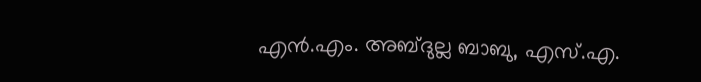എന്‍.എം. അബ്ദുല്ല ബാബു, എസ്.എ.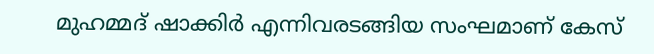മുഹമ്മദ് ഷാക്കിര്‍ എന്നിവരടങ്ങിയ സംഘമാണ് കേസ്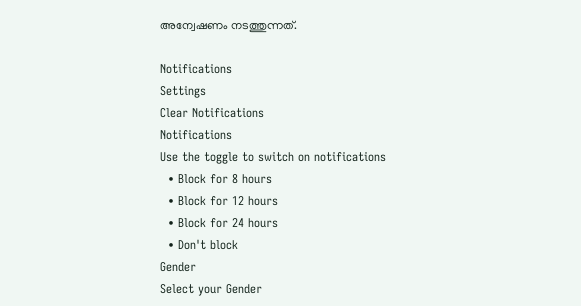അന്വേഷണം നടത്തുന്നത്.

Notifications
Settings
Clear Notifications
Notifications
Use the toggle to switch on notifications
  • Block for 8 hours
  • Block for 12 hours
  • Block for 24 hours
  • Don't block
Gender
Select your Gender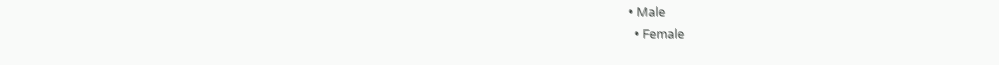• Male
  • Female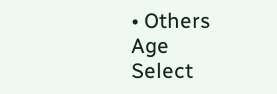• Others
Age
Select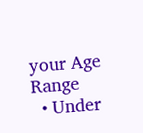your Age Range
  • Under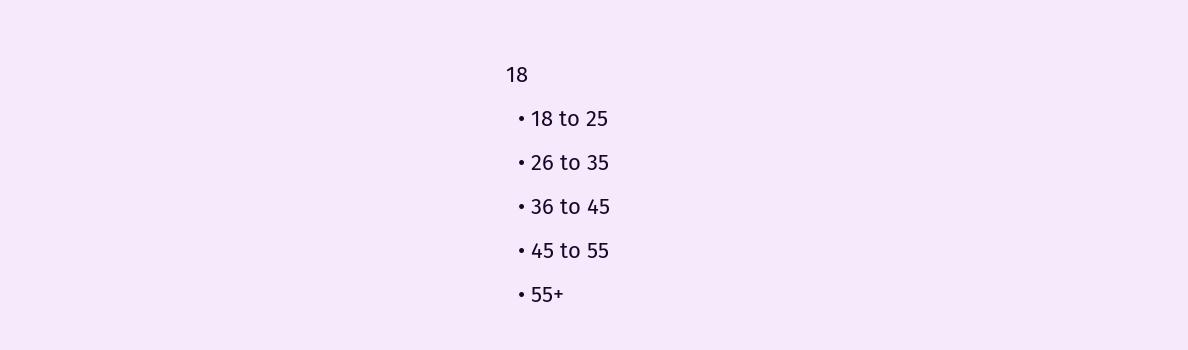18
  • 18 to 25
  • 26 to 35
  • 36 to 45
  • 45 to 55
  • 55+